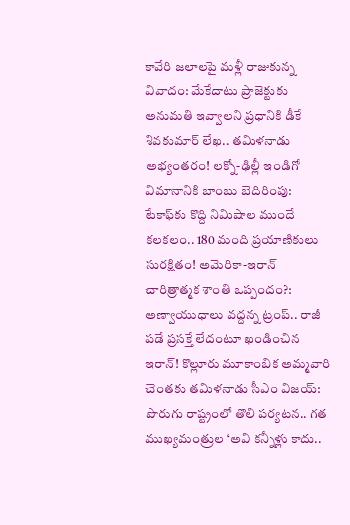కావేరి జలాలపై మళ్లీ రాజుకున్న వివాదం: మేకేదాటు ప్రాజెక్టుకు అనుమతి ఇవ్వాలని ప్రధానికి డీకే శివకుమార్ లేఖ.. తమిళనాడు అభ్యంతరం! లక్నో-ఢిల్లీ ఇండిగో విమానానికి బాంబు బెదిరింపు: టేకాఫ్‌కు కొద్ది నిమిషాల ముందే కలకలం.. 180 మంది ప్రయాణికులు సురక్షితం! అమెరికా-ఇరాన్ చారిత్రాత్మక శాంతి ఒప్పందం?: అణ్వాయుధాలు వద్దన్న ట్రంప్.. రాజీ పడే ప్రసక్తే లేదంటూ ఖండించిన ఇరాన్! కొల్లూరు మూకాంబిక అమ్మవారి చెంతకు తమిళనాడు సీఎం విజయ్: పొరుగు రాష్ట్రంలో తొలి పర్యటన.. గత ముఖ్యమంత్రుల ‘అవి కన్నీళ్లు కాదు..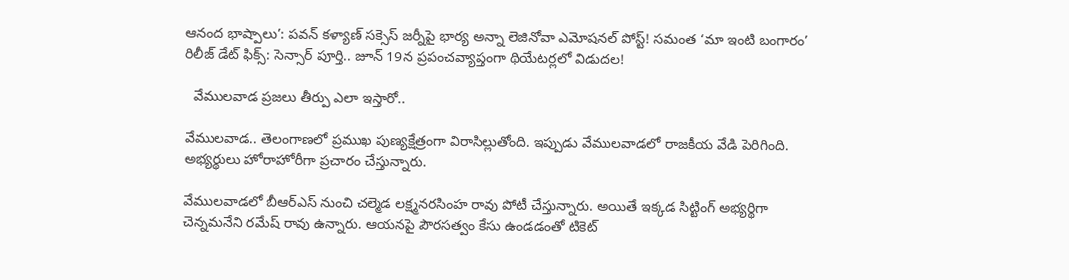ఆనంద భాష్పాలు’: పవన్ కళ్యాణ్ సక్సెస్ జర్నీపై భార్య అన్నా లెజినోవా ఎమోషనల్ పోస్ట్! సమంత ‘మా ఇంటి బంగారం’ రిలీజ్ డేట్ ఫిక్స్: సెన్సార్ పూర్తి.. జూన్ 19న ప్రపంచవ్యాప్తంగా థియేటర్లలో విడుదల!

  వేములవాడ ప్రజలు తీర్పు ఎలా ఇస్తారో..

వేములవాడ.. తెలంగాణలో ప్రముఖ పుణ్యక్షేత్రంగా విరాసిల్లుతోంది. ఇప్పుడు వేములవాడలో రాజకీయ వేడి పెరిగింది. అభ్యర్థులు హోరాహోరీగా ప్రచారం చేస్తున్నారు.

వేములవాడలో బీఆర్ఎస్ నుంచి చల్మెడ లక్ష్మనరసింహ రావు పోటీ చేస్తున్నారు. అయితే ఇక్కడ సిట్టింగ్ అభ్యర్థిగా చెన్నమనేని రమేష్ రావు ఉన్నారు. ఆయనపై పౌరసత్వం కేసు ఉండడంతో టికెట్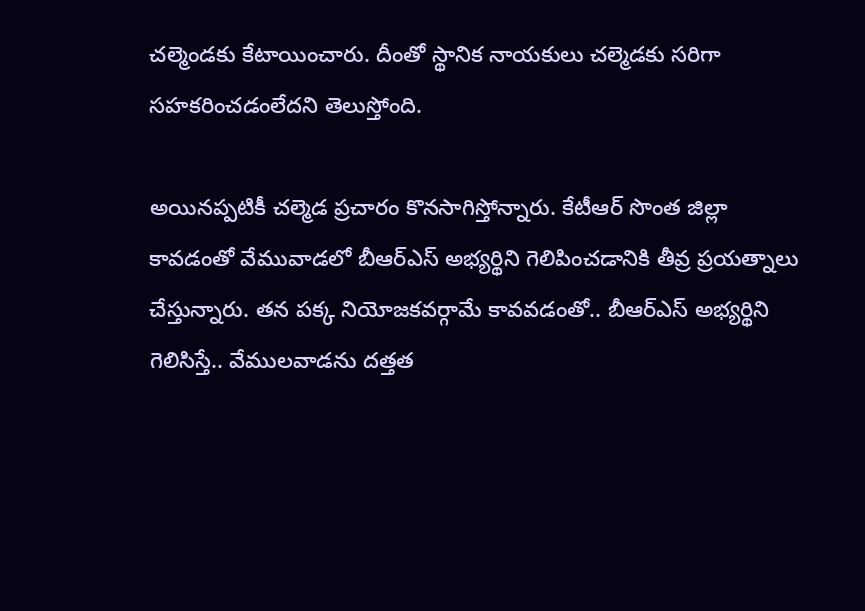చల్మెండకు కేటాయించారు. దీంతో స్థానిక నాయకులు చల్మెడకు సరిగా సహకరించడంలేదని తెలుస్తోంది.

అయినప్పటికీ చల్మెడ ప్రచారం కొనసాగిస్తోన్నారు. కేటీఆర్ సొంత జిల్లా కావడంతో వేమువాడలో బీఆర్ఎస్ అభ్యర్థిని గెలిపించడానికి తీవ్ర ప్రయత్నాలు చేస్తున్నారు. తన పక్క నియోజకవర్గామే కావవడంతో.. బీఆర్ఎస్ అభ్యర్థిని గెలిసిస్తే.. వేములవాడను దత్తత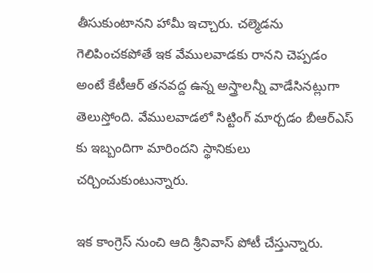తీసుకుంటానని హామీ ఇచ్చారు. చల్మెడను గెలిపించకపోతే ఇక వేములవాడకు రానని చెప్పడం అంటే కేటీఆర్ తనవద్ద ఉన్న అస్త్రాలన్నీ వాడేసినట్లుగా తెలుస్తోంది. వేములవాడలో సిట్టింగ్ మార్చడం బీఆర్ఎస్ కు ఇబ్బందిగా మారిందని స్థానికులు చర్చించుకుంటున్నారు.

ఇక కాంగ్రెస్ నుంచి ఆది శ్రీనివాస్ పోటీ చేస్తున్నారు.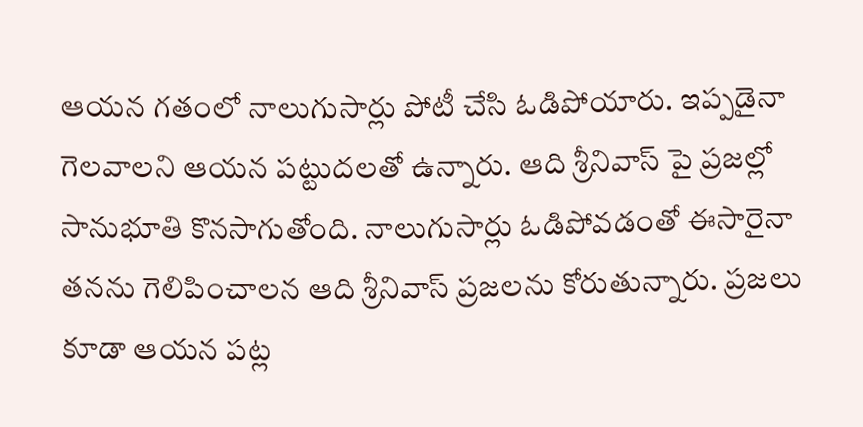ఆయన గతంలో నాలుగుసార్లు పోటీ చేసి ఓడిపోయారు. ఇప్పడైనా గెలవాలని ఆయన పట్టుదలతో ఉన్నారు. ఆది శ్రీనివాస్ పై ప్రజల్లో సానుభూతి కొనసాగుతోంది. నాలుగుసార్లు ఓడిపోవడంతో ఈసారైనా తనను గెలిపించాలన ఆది శ్రీనివాస్ ప్రజలను కోరుతున్నారు. ప్రజలు కూడా ఆయన పట్ల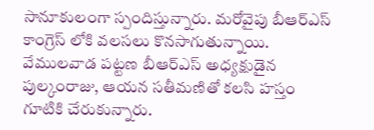సానూకులంగా స్పందిస్తున్నారు. మరోవైపు బీఆర్ఎస్ కాంగ్రెస్ లోకి వలసలు కొనసాగుతున్నాయి. వేములవాడ పట్టణ బీఆర్ఎస్ అధ్యక్షుడైన పుల్కంరాజు, ఆయన సతీమణితో కలసి హస్తం గూటికి చేరుకున్నారు.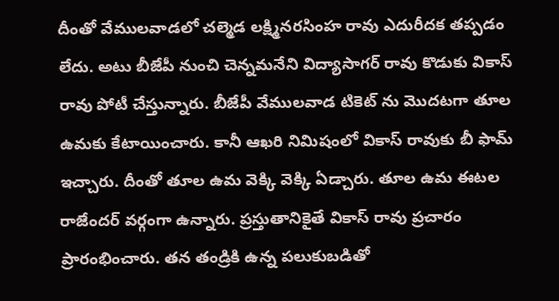దీంతో వేములవాడలో చల్మెడ లక్ష్మినరసింహ రావు ఎదురీదక తప్పడం లేదు. అటు బీజేపీ నుంచి చెన్నమనేని విద్యాసాగర్ రావు కొడుకు వికాస్ రావు పోటీ చేస్తున్నారు. బీజేపీ వేములవాడ టికెట్ ను మొదటగా తూల ఉమకు కేటాయించారు. కానీ ఆఖరి నిమిషంలో వికాస్ రావుకు బీ ఫామ్ ఇచ్చారు. దీంతో తూల ఉమ వెక్కి వెక్కి ఏడ్చారు. తూల ఉమ ఈటల రాజేందర్ వర్గంగా ఉన్నారు. ప్రస్తుతానికైతే వికాస్ రావు ప్రచారం ప్రారంభించారు. తన తండ్రికి ఉన్న పలుకుబడితో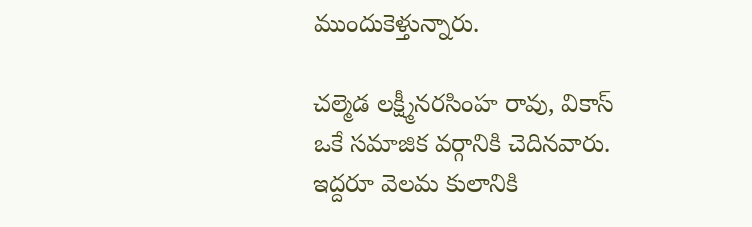ముందుకెళ్తున్నారు.

చల్మెడ లక్ష్మీనరసింహ రావు, వికాస్ ఒకే సమాజిక వర్గానికి చెదినవారు. ఇద్దరూ వెలమ కులానికి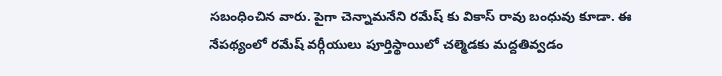సబంధించిన వారు. పైగా చెన్నామనేని రమేష్ కు వికాస్ రావు బంధువు కూడా. ఈ నేపథ్యంలో రమేష్ వర్గీయులు పూర్తిస్థాయిలో చల్మెడకు మద్దతివ్వడం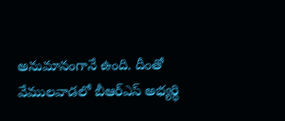అనుమానంగానే ఉంది. దీంతో వేములవాడలో బీఆర్ఎస్ అభ్యర్థి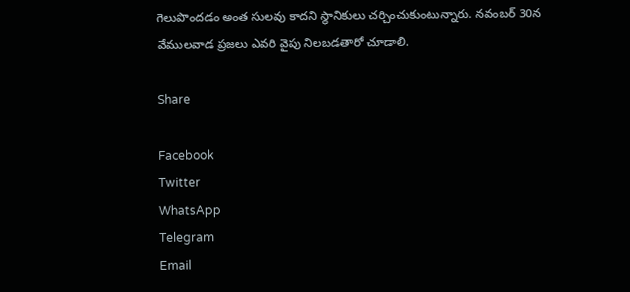గెలుపొందడం అంత సులవు కాదని స్థానికులు చర్చించుకుంటున్నారు. నవంబర్ 30న వేములవాడ ప్రజలు ఎవరి వైపు నిలబడతారో చూడాలి.

Share

Facebook
Twitter
WhatsApp
Telegram
Email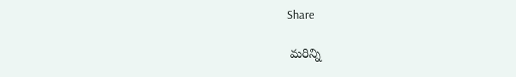Share

 మరిన్ని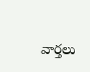వార్తలు